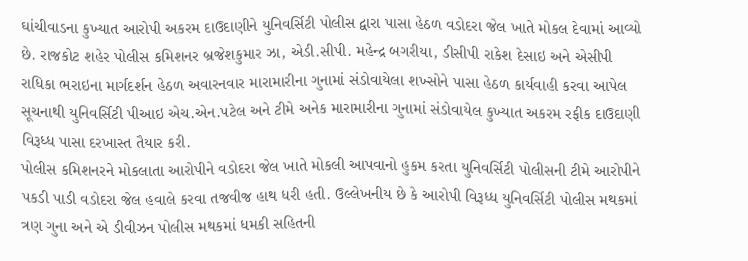ઘાંચીવાડના કુખ્યાત આરોપી અકરમ દાઉદાણીને યુનિવર્સિટી પોલીસ દ્વારા પાસા હેઠળ વડોદરા જેલ ખાતે મોકલ દેવામાં આવ્યો છે. રાજકોટ શહેર પોલીસ કમિશનર બ્રજેશકુમાર ઝા, એડી.સીપી. મહેન્દ્ર બગરીયા, ડીસીપી રાકેશ દેસાઇ અને એસીપી રાધિકા ભરાઇના માર્ગદર્શન હેઠળ અવારનવાર મારામારીના ગુનામાં સંડોવાયેલા શખ્સોને પાસા હેઠળ કાર્યવાહી કરવા આપેલ સૂચનાથી યુનિવર્સિટી પીઆઇ એચ.એન.પટેલ અને ટીમે અનેક મારામારીના ગુનામાં સંડોવાયેલ કુખ્યાત અકરમ રફીક દાઉદાણી વિરૂધ્ધ પાસા દરખાસ્ત તૈયાર કરી.
પોલીસ કમિશનરને મોકલાતા આરોપીને વડોદરા જેલ ખાતે મોકલી આપવાનો હુકમ કરતા યુનિવર્સિટી પોલીસની ટીમે આરોપીને પકડી પાડી વડોદરા જેલ હવાલે કરવા તજવીજ હાથ ધરી હતી. ઉલ્લેખનીય છે કે આરોપી વિરૂધ્ધ યુનિવર્સિટી પોલીસ મથકમાં ત્રણ ગુના અને એ ડીવીઝન પોલીસ મથકમાં ધમકી સહિતની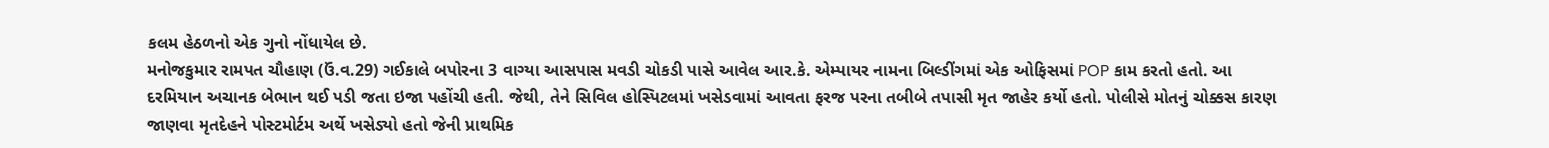કલમ હેઠળનો એક ગુનો નોંધાયેલ છે.
મનોજકુમાર રામપત ચૌહાણ (ઉં.વ.29) ગઈકાલે બપોરના 3 વાગ્યા આસપાસ મવડી ચોકડી પાસે આવેલ આર.કે. એમ્પાયર નામના બિલ્ડીંગમાં એક ઓફિસમાં POP કામ કરતો હતો. આ દરમિયાન અચાનક બેભાન થઈ પડી જતા ઇજા પહોંચી હતી. જેથી, તેને સિવિલ હોસ્પિટલમાં ખસેડવામાં આવતા ફરજ પરના તબીબે તપાસી મૃત જાહેર કર્યો હતો. પોલીસે મોતનું ચોક્કસ કારણ જાણવા મૃતદેહને પોસ્ટમોર્ટમ અર્થે ખસેડ્યો હતો જેની પ્રાથમિક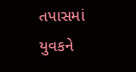તપાસમાં યુવકને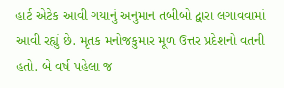હાર્ટ એટેક આવી ગયાનું અનુમાન તબીબો દ્વારા લગાવવામાં આવી રહ્યું છે. મૃતક મનોજકુમાર મૂળ ઉત્તર પ્રદેશનો વતની હતો. બે વર્ષ પહેલા જ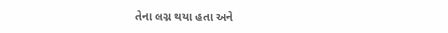તેના લગ્ન થયા હતા અને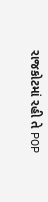રાજકોટમાં રહી તે POP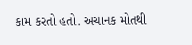કામ કરતો હતો. અચાનક મોતથી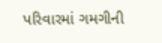પરિવારમાં ગમગીની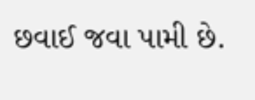છવાઈ જવા પામી છે.